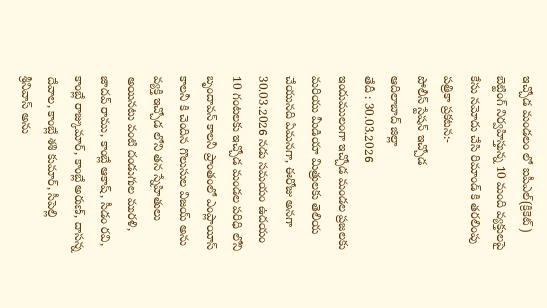ఇచ్చోడ మండలం లో ఐపీఎల్(క్రికెట్) బెట్టింగ్ నిర్వహిస్తున్న 10 మంది వ్యక్తులపై కేసు నమోదు చేసి రిమాండ్ కి తరలింపు
పత్రికా ప్రకటన:-
పోలీస్ స్టేషన్ ఇచ్చోడ
ఆదిలాబాద్ జిల్లా
తేదీ : 30.03.2026
ఇందుములంగా ఇచ్చోడ మండల ప్రజలకు మరియు మీడియా మిత్రులకు తెలియ చేయునది ఏమనగా, ఈరోజు అనగా 30.03.2026 నడు సమయం ఉదయం 10 గంటలకు ఇచ్చోడ మండల పరిధి లోని బృందావన్ కాలనీ ప్రాంతంలో ఎంప్లాయీస్ కాలనీ కి చెందిన గొలుసుల విజయ్ అను వ్యక్తి ఇచ్చోడ లోని తన స్నేహితులు అయినటు వంటి దండుగుల మురళి, జాదవ్ రాము, కాంబ్లే ఆకాష్, సీడం రవి, కాంబ్లే రాజ్కుమార్, కాంబ్లే అరుణ్, దాసన్న దేవాల, కాంబ్లే శశి కుమార్, సీపెల్లి శ్రీనివాస్ అను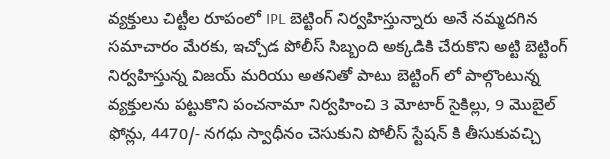వ్యక్తులు చిట్టీల రూపంలో IPL బెట్టింగ్ నిర్వహిస్తున్నారు అనే నమ్మదగిన సమాచారం మేరకు, ఇచ్చోడ పోలీస్ సిబ్బంది అక్కడికి చేరుకొని అట్టి బెట్టింగ్ నిర్వహిస్తున్న విజయ్ మరియు అతనితో పాటు బెట్టింగ్ లో పాల్గొంటున్న వ్యక్తులను పట్టుకొని పంచనామా నిర్వహించి 3 మోటార్ సైకిల్లు, 9 మొబైల్ ఫోన్లు, 4470/- నగధు స్వాధీనం చెసుకుని పోలీస్ స్టేషన్ కి తీసుకువచ్చి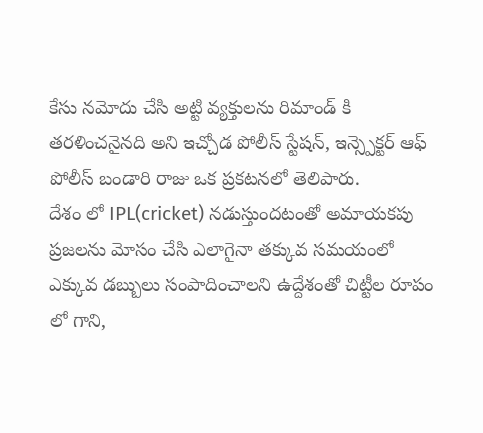కేసు నమోదు చేసి అట్టి వ్యక్తులను రిమాండ్ కి తరళించనైనది అని ఇచ్చోడ పోలీస్ స్టేషన్, ఇన్స్పెక్టర్ ఆఫ్ పోలీస్ బండారి రాజు ఒక ప్రకటనలో తెలిపారు.
దేశం లో IPL(cricket) నడుస్తుందటంతో అమాయకపు ప్రజలను మోసం చేసి ఎలాగైనా తక్కువ సమయంలో ఎక్కువ డబ్బులు సంపాదించాలని ఉద్దేశంతో చిట్టీల రూపం లో గాని,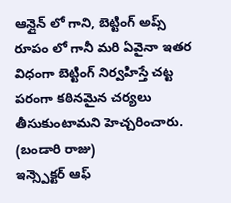ఆన్లైన్ లో గాని, బెట్టింగ్ అప్స్ రూపం లో గానీ మరి ఏవైనా ఇతర విధంగా బెట్టింగ్ నిర్వహిస్తే చట్ట పరంగా కఠినమైన చర్యలు తీసుకుంటామని హెచ్చరించారు.
(బండారి రాజు)
ఇన్స్పెక్టర్ ఆఫ్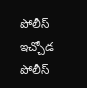పోలీస్
ఇచ్చోడ పోలీస్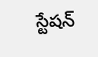స్టేషన్